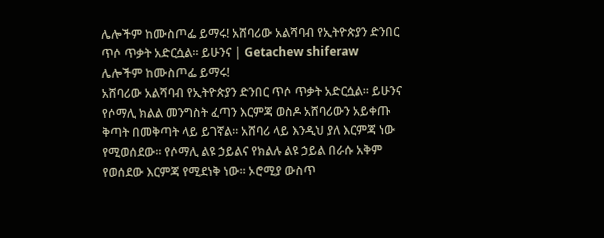ሌሎችም ከሙስጦፌ ይማሩ! አሸባሪው አልሻባብ የኢትዮጵያን ድንበር ጥሶ ጥቃት አድርሷል። ይሁንና | Getachew shiferaw
ሌሎችም ከሙስጦፌ ይማሩ!
አሸባሪው አልሻባብ የኢትዮጵያን ድንበር ጥሶ ጥቃት አድርሷል። ይሁንና የሶማሊ ክልል መንግስት ፈጣን እርምጃ ወስዶ አሸባሪውን አይቀጡ ቅጣት በመቅጣት ላይ ይገኛል። አሸባሪ ላይ እንዲህ ያለ እርምጃ ነው የሚወሰደው። የሶማሊ ልዩ ኃይልና የክልሉ ልዩ ኃይል በራሱ አቅም የወሰደው እርምጃ የሚደነቅ ነው። ኦሮሚያ ውስጥ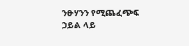ንፁሃንን የሚጨፈጭፍ ኃይል ላይ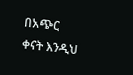በአጭር ቀናት እንዲህ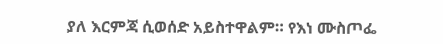ያለ እርምጃ ሲወሰድ አይስተዋልም። የእነ ሙስጦፌ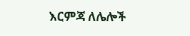እርምጃ ለሌሎች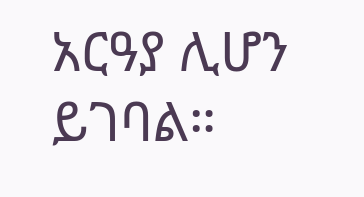አርዓያ ሊሆን ይገባል።